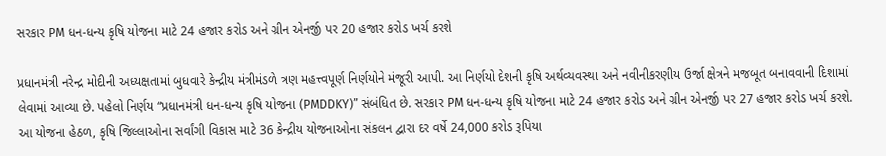સરકાર PM ધન-ધન્ય કૃષિ યોજના માટે 24 હજાર કરોડ અને ગ્રીન એનર્જી પર 20 હજાર કરોડ ખર્ચ કરશે

પ્રધાનમંત્રી નરેન્દ્ર મોદીની અધ્યક્ષતામાં બુધવારે કેન્દ્રીય મંત્રીમંડળે ત્રણ મહત્ત્વપૂર્ણ નિર્ણયોને મંજૂરી આપી. આ નિર્ણયો દેશની કૃષિ અર્થવ્યવસ્થા અને નવીનીકરણીય ઉર્જા ક્ષેત્રને મજબૂત બનાવવાની દિશામાં લેવામાં આવ્યા છે. પહેલો નિર્ણય “પ્રધાનમંત્રી ધન-ધન્ય કૃષિ યોજના (PMDDKY)” સંબંધિત છે. સરકાર PM ધન-ધન્ય કૃષિ યોજના માટે 24 હજાર કરોડ અને ગ્રીન એનર્જી પર 27 હજાર કરોડ ખર્ચ કરશે.
આ યોજના હેઠળ, કૃષિ જિલ્લાઓના સર્વાંગી વિકાસ માટે 36 કેન્દ્રીય યોજનાઓના સંકલન દ્વારા દર વર્ષે 24,000 કરોડ રૂપિયા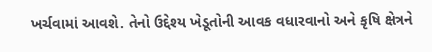ખર્ચવામાં આવશે. તેનો ઉદ્દેશ્ય ખેડૂતોની આવક વધારવાનો અને કૃષિ ક્ષેત્રને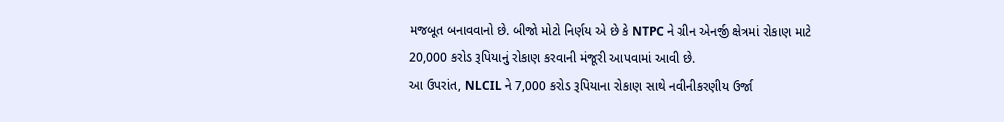મજબૂત બનાવવાનો છે. બીજો મોટો નિર્ણય એ છે કે NTPC ને ગ્રીન એનર્જી ક્ષેત્રમાં રોકાણ માટે 20,000 કરોડ રૂપિયાનું રોકાણ કરવાની મંજૂરી આપવામાં આવી છે.
આ ઉપરાંત, NLCIL ને 7,000 કરોડ રૂપિયાના રોકાણ સાથે નવીનીકરણીય ઉર્જા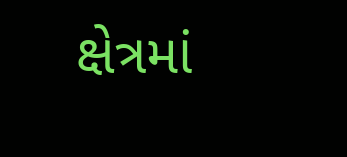ક્ષેત્રમાં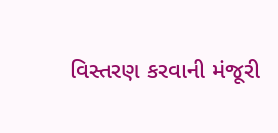વિસ્તરણ કરવાની મંજૂરી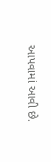આપવામાં આવી છે.